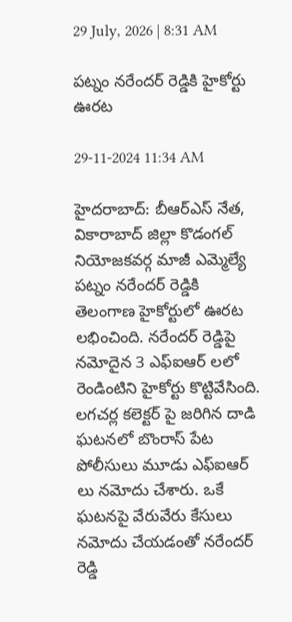29 July, 2026 | 8:31 AM

పట్నం నరేందర్ రెడ్డికి హైకోర్టు ఊరట

29-11-2024 11:34 AM

హైదరాబాద్: బీఆర్ఎస్ నేత, వికారాబాద్ జిల్లా కొడంగల్ నియోజకవర్గ మాజీ ఎమ్మెల్యే పట్నం నరేందర్ రెడ్డికి తెలంగాణ హైకోర్టులో ఊరట లభించింది. నరేందర్ రెడ్డిపై నమోదైన 3 ఎఫ్ఐఆర్ లలో రెండింటిని హైకోర్టు కొట్టివేసింది. లగచర్ల కలెక్టర్ పై జరిగిన దాడి ఘటనలో బొంరాస్ పేట పోలీసులు మూడు ఎఫ్ఐఆర్ లు నమోదు చేశారు. ఒకే ఘటనపై వేరువేరు కేసులు నమోదు చేయడంతో నరేందర్ రెడ్డి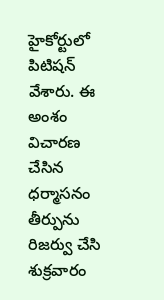హైకోర్టులో పిటిషన్ వేశారు. ఈ అంశం విచారణ చేసిన ధర్మాసనం తీర్పును రిజర్వు చేసి శుక్రవారం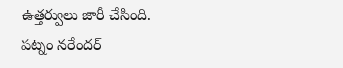ఉత్తర్వులు జారీ చేసింది. పట్నం నరేందర్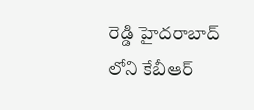రెడ్డి హైదరాబాద్ లోని కేబీఆర్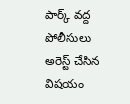పార్క్ వద్ద పోలీసులు అరెస్ట్ చేసిన విషయం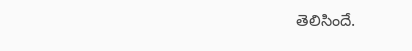తెలిసిందే.